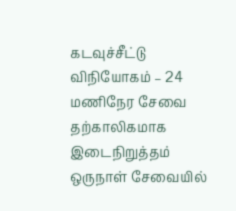கடவுச்சீட்டு விநியோகம் – 24 மணிநேர சேவை தற்காலிகமாக இடைநிறுத்தம்
ஒருநாள் சேவையில்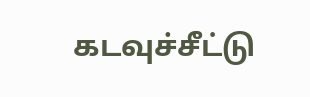கடவுச்சீட்டு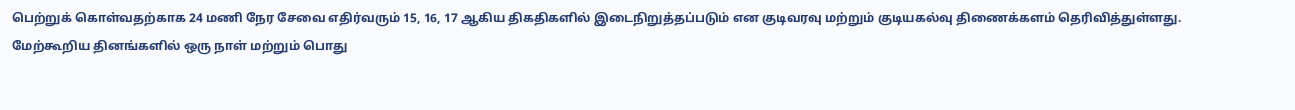பெற்றுக் கொள்வதற்காக 24 மணி நேர சேவை எதிர்வரும் 15, 16, 17 ஆகிய திகதிகளில் இடைநிறுத்தப்படும் என குடிவரவு மற்றும் குடியகல்வு திணைக்களம் தெரிவித்துள்ளது.
மேற்கூறிய தினங்களில் ஒரு நாள் மற்றும் பொது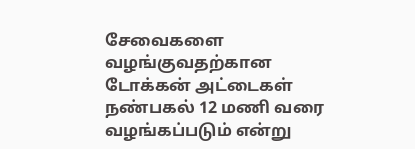சேவைகளை வழங்குவதற்கான டோக்கன் அட்டைகள் நண்பகல் 12 மணி வரை வழங்கப்படும் என்று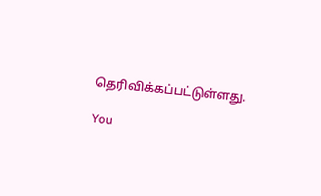தெரிவிக்கப்பட்டுள்ளது.

You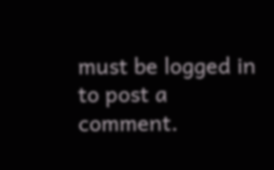must be logged in to post a comment.